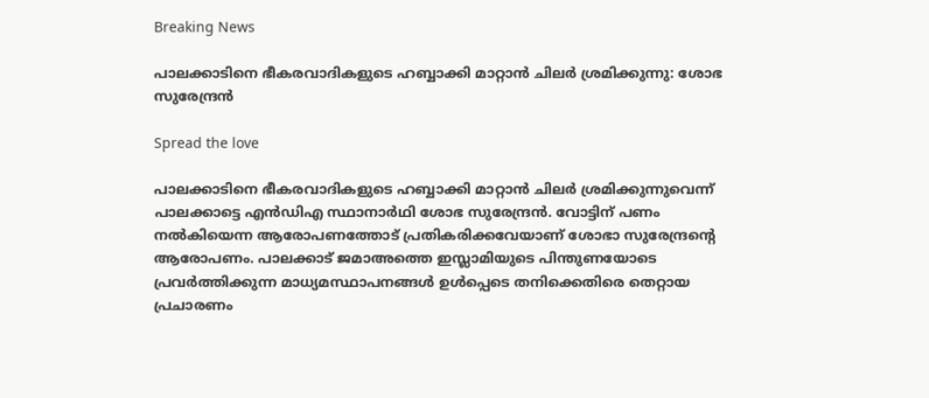Breaking News

പാലക്കാടിനെ ഭീകരവാദികളുടെ ഹബ്ബാക്കി മാറ്റാന്‍ ചിലര്‍ ശ്രമിക്കുന്നു: ശോഭ സുരേന്ദ്രന്‍

Spread the love

പാലക്കാടിനെ ഭീകരവാദികളുടെ ഹബ്ബാക്കി മാറ്റാന്‍ ചിലര്‍ ശ്രമിക്കുന്നുവെന്ന് പാലക്കാട്ടെ എന്‍ഡിഎ സ്ഥാനാര്‍ഥി ശോഭ സുരേന്ദ്രന്‍. വോട്ടിന് പണം നല്‍കിയെന്ന ആരോപണത്തോട് പ്രതികരിക്കവേയാണ് ശോഭാ സുരേന്ദ്രന്റെ ആരോപണം. പാലക്കാട് ജമാഅത്തെ ഇസ്ലാമിയുടെ പിന്തുണയോടെ പ്രവര്‍ത്തിക്കുന്ന മാധ്യമസ്ഥാപനങ്ങള്‍ ഉള്‍പ്പെടെ തനിക്കെതിരെ തെറ്റായ പ്രചാരണം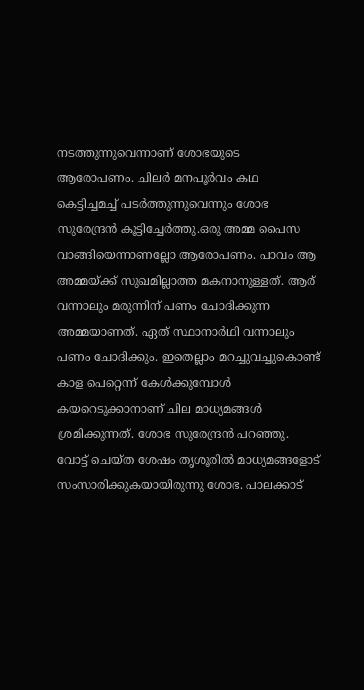നടത്തുന്നുവെന്നാണ് ശോഭയുടെ ആരോപണം. ചിലര്‍ മനപൂര്‍വം കഥ കെട്ടിച്ചമച്ച് പടര്‍ത്തുന്നുവെന്നും ശോഭ സുരേന്ദ്രന്‍ കൂട്ടിച്ചേര്‍ത്തു.ഒരു അമ്മ പൈസ വാങ്ങിയെന്നാണല്ലോ ആരോപണം. പാവം ആ അമ്മയ്ക്ക് സുഖമില്ലാത്ത മകനാനുള്ളത്. ആര് വന്നാലും മരുന്നിന് പണം ചോദിക്കുന്ന അമ്മയാണത്. ഏത് സ്ഥാനാര്‍ഥി വന്നാലും പണം ചോദിക്കും. ഇതെല്ലാം മറച്ചുവച്ചുകൊണ്ട് കാള പെറ്റെന്ന് കേള്‍ക്കുമ്പോള്‍ കയറെടുക്കാനാണ് ചില മാധ്യമങ്ങള്‍ ശ്രമിക്കുന്നത്. ശോഭ സുരേന്ദ്രന്‍ പറഞ്ഞു. വോട്ട് ചെയ്ത ശേഷം തൃശൂരില്‍ മാധ്യമങ്ങളോട് സംസാരിക്കുകയായിരുന്നു ശോഭ. പാലക്കാട്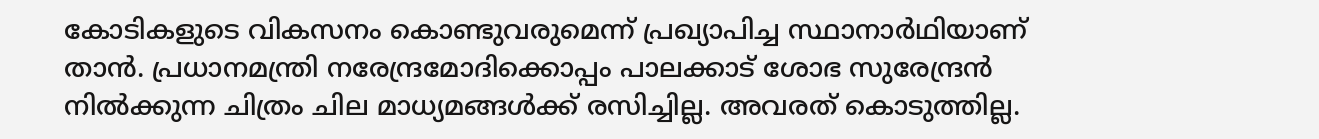കോടികളുടെ വികസനം കൊണ്ടുവരുമെന്ന് പ്രഖ്യാപിച്ച സ്ഥാനാര്‍ഥിയാണ് താന്‍. പ്രധാനമന്ത്രി നരേന്ദ്രമോദിക്കൊപ്പം പാലക്കാട് ശോഭ സുരേന്ദ്രന്‍ നില്‍ക്കുന്ന ചിത്രം ചില മാധ്യമങ്ങള്‍ക്ക് രസിച്ചില്ല. അവരത് കൊടുത്തില്ല.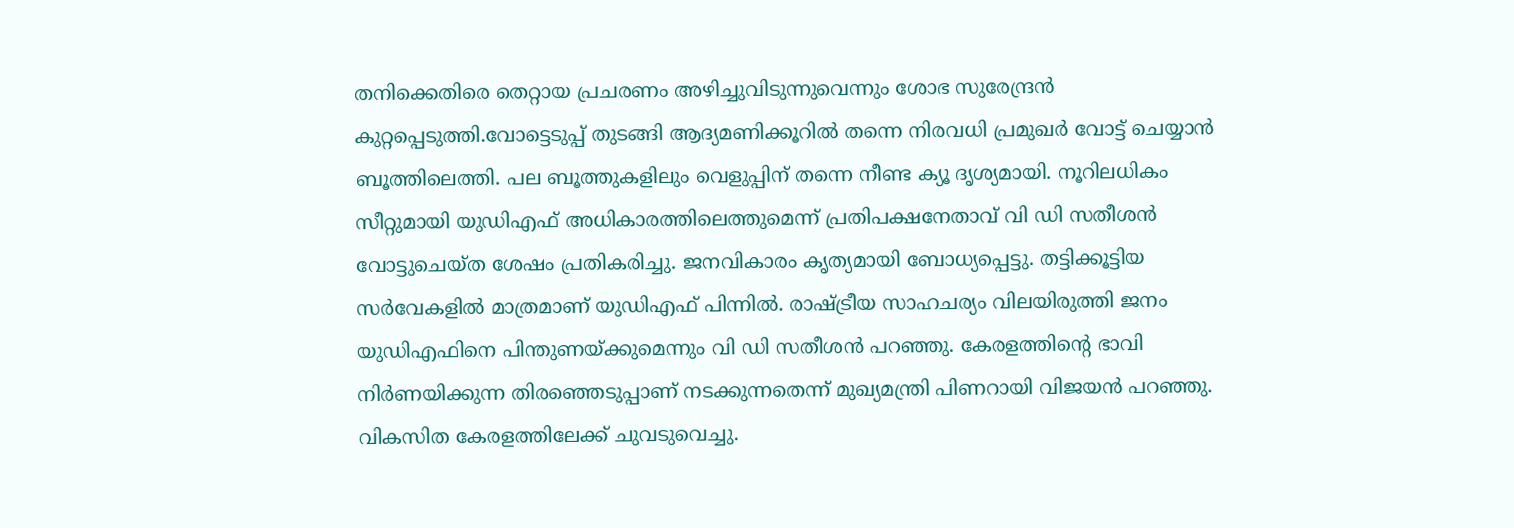തനിക്കെതിരെ തെറ്റായ പ്രചരണം അഴിച്ചുവിടുന്നുവെന്നും ശോഭ സുരേന്ദ്രന്‍ കുറ്റപ്പെടുത്തി.വോട്ടെടുപ്പ് തുടങ്ങി ആദ്യമണിക്കൂറില്‍ തന്നെ നിരവധി പ്രമുഖര്‍ വോട്ട് ചെയ്യാന്‍ ബൂത്തിലെത്തി. പല ബൂത്തുകളിലും വെളുപ്പിന് തന്നെ നീണ്ട ക്യൂ ദൃശ്യമായി. നൂറിലധികം സീറ്റുമായി യുഡിഎഫ് അധികാരത്തിലെത്തുമെന്ന് പ്രതിപക്ഷനേതാവ് വി ഡി സതീശന്‍ വോട്ടുചെയ്ത ശേഷം പ്രതികരിച്ചു. ജനവികാരം കൃത്യമായി ബോധ്യപ്പെട്ടു. തട്ടിക്കൂട്ടിയ സര്‍വേകളില്‍ മാത്രമാണ് യുഡിഎഫ് പിന്നില്‍. രാഷ്ട്രീയ സാഹചര്യം വിലയിരുത്തി ജനം യുഡിഎഫിനെ പിന്തുണയ്ക്കുമെന്നും വി ഡി സതീശന്‍ പറഞ്ഞു. കേരളത്തിന്റെ ഭാവി നിര്‍ണയിക്കുന്ന തിരഞ്ഞെടുപ്പാണ് നടക്കുന്നതെന്ന് മുഖ്യമന്ത്രി പിണറായി വിജയന്‍ പറഞ്ഞു. വികസിത കേരളത്തിലേക്ക് ചുവടുവെച്ചു.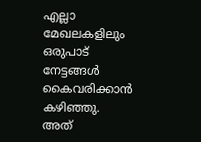എല്ലാ മേഖലകളിലും ഒരുപാട് നേട്ടങ്ങള്‍ കൈവരിക്കാന്‍ കഴിഞ്ഞു. അത്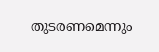തുടരണമെന്നും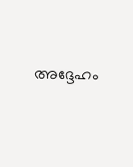അദ്ദേഹം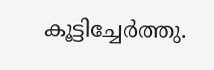കൂട്ടിച്ചേര്‍ത്തു.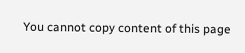You cannot copy content of this page